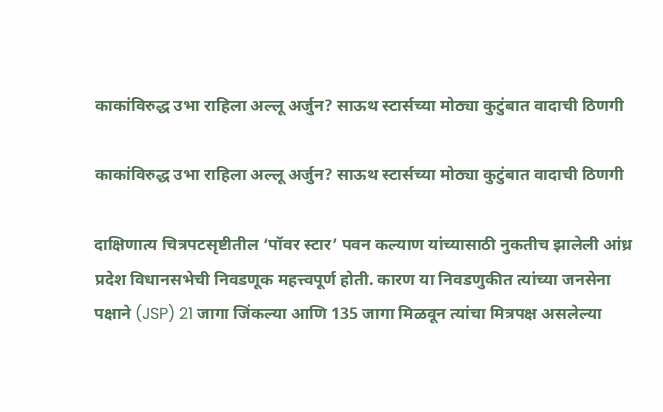काकांविरुद्ध उभा राहिला अल्लू अर्जुन? साऊथ स्टार्सच्या मोठ्या कुटुंबात वादाची ठिणगी

काकांविरुद्ध उभा राहिला अल्लू अर्जुन? साऊथ स्टार्सच्या मोठ्या कुटुंबात वादाची ठिणगी

दाक्षिणात्य चित्रपटसृष्टीतील ‘पॉवर स्टार’ पवन कल्याण यांच्यासाठी नुकतीच झालेली आंध्र प्रदेश विधानसभेची निवडणूक महत्त्वपूर्ण होती. कारण या निवडणुकीत त्यांच्या जनसेना पक्षाने (JSP) 21 जागा जिंकल्या आणि 135 जागा मिळवून त्यांचा मित्रपक्ष असलेल्या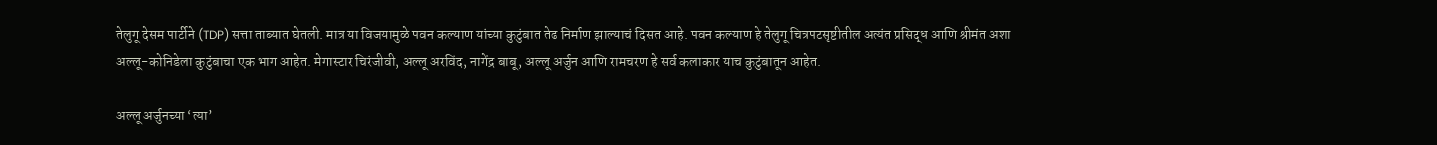तेलुगू देसम पार्टीने (TDP) सत्ता ताब्यात घेतली. मात्र या विजयामुळे पवन कल्याण यांच्या कुटुंबात तेढ निर्माण झाल्याचं दिसत आहे. पवन कल्याण हे तेलुगू चित्रपटसृष्टीतील अत्यंत प्रसिद्ध आणि श्रीमंत अशा अल्लू-कोनिडेला कुटुंबाचा एक भाग आहेत. मेगास्टार चिरंजीवी, अल्लू अरविंद, नागेंद्र बाबू, अल्लू अर्जुन आणि रामचरण हे सर्व कलाकार याच कुटुंबातून आहेत.

अल्लू अर्जुनच्या ‘त्या’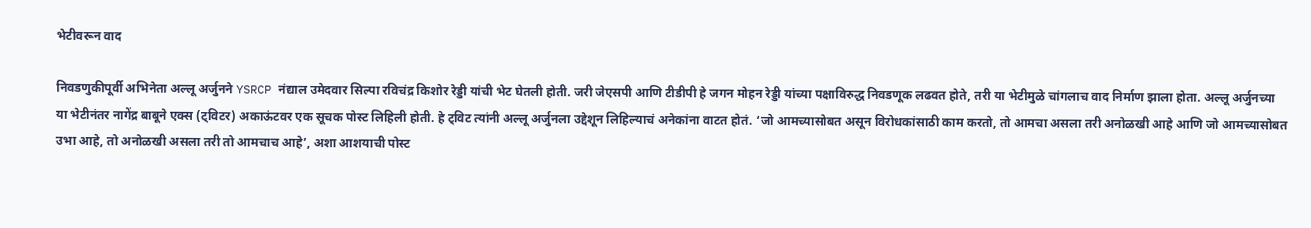भेटीवरून वाद

निवडणुकीपूर्वी अभिनेता अल्लू अर्जुनने YSRCP नंद्याल उमेदवार सिल्पा रविचंद्र किशोर रेड्डी यांची भेट घेतली होती. जरी जेएसपी आणि टीडीपी हे जगन मोहन रेड्डी यांच्या पक्षाविरुद्ध निवडणूक लढवत होते, तरी या भेटीमुळे चांगलाच वाद निर्माण झाला होता. अल्लू अर्जुनच्या या भेटीनंतर नागेंद्र बाबूने एक्स (ट्विटर) अकाऊंटवर एक सूचक पोस्ट लिहिली होती. हे ट्विट त्यांनी अल्लू अर्जुनला उद्देशून लिहिल्याचं अनेकांना वाटत होतं. ‘जो आमच्यासोबत असून विरोधकांसाठी काम करतो, तो आमचा असला तरी अनोळखी आहे आणि जो आमच्यासोबत उभा आहे, तो अनोळखी असला तरी तो आमचाच आहे’, अशा आशयाची पोस्ट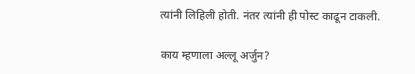त्यांनी लिहिली होती. नंतर त्यांनी ही पोस्ट काढून टाकली.

काय म्हणाला अल्लू अर्जुन?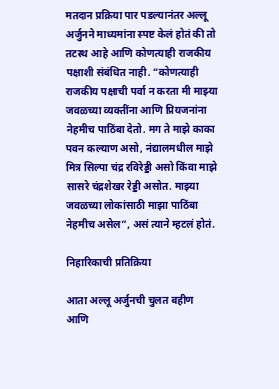मतदान प्रक्रिया पार पडल्यानंतर अल्लू अर्जुनने माध्यमांना स्पष्ट केलं होतं की तो तटस्थ आहे आणि कोणत्याही राजकीय पक्षाशी संबंधित नाही. “कोणत्याही राजकीय पक्षाची पर्वा न करता मी माझ्या जवळच्या व्यक्तींना आणि प्रियजनांना नेहमीच पाठिंबा देतो. मग ते माझे काका पवन कल्याण असो, नंद्यालमधील माझे मित्र सिल्पा चंद्र रविरेड्डी असो किंवा माझे सासरे चंद्रशेखर रेड्डी असोत. माझ्या जवळच्या लोकांसाठी माझा पाठिंबा नेहमीच असेल”, असं त्याने म्हटलं होतं.

निहारिकाची प्रतिक्रिया

आता अल्लू अर्जुनची चुलत बहीण आणि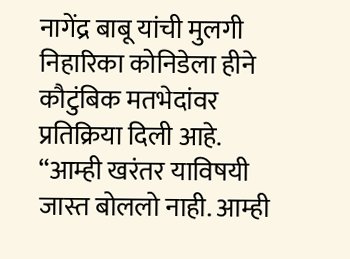नागेंद्र बाबू यांची मुलगी निहारिका कोनिडेला हीने कौटुंबिक मतभेदांवर प्रतिक्रिया दिली आहे. “आम्ही खरंतर याविषयी जास्त बोललो नाही. आम्ही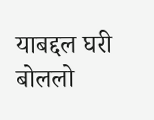याबद्दल घरी बोललो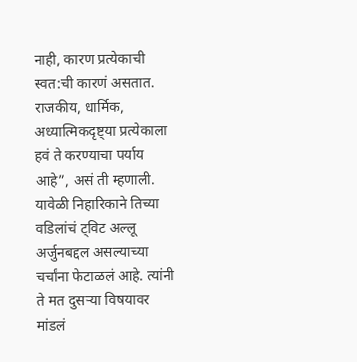नाही, कारण प्रत्येकाची स्वत:ची कारणं असतात. राजकीय, धार्मिक, अध्यात्मिकदृष्ट्या प्रत्येकाला हवं ते करण्याचा पर्याय आहे”, असं ती म्हणाली. यावेळी निहारिकाने तिच्या वडिलांचं ट्विट अल्लू अर्जुनबद्दल असल्याच्या चर्चांना फेटाळलं आहे. त्यांनी ते मत दुसऱ्या विषयावर मांडलं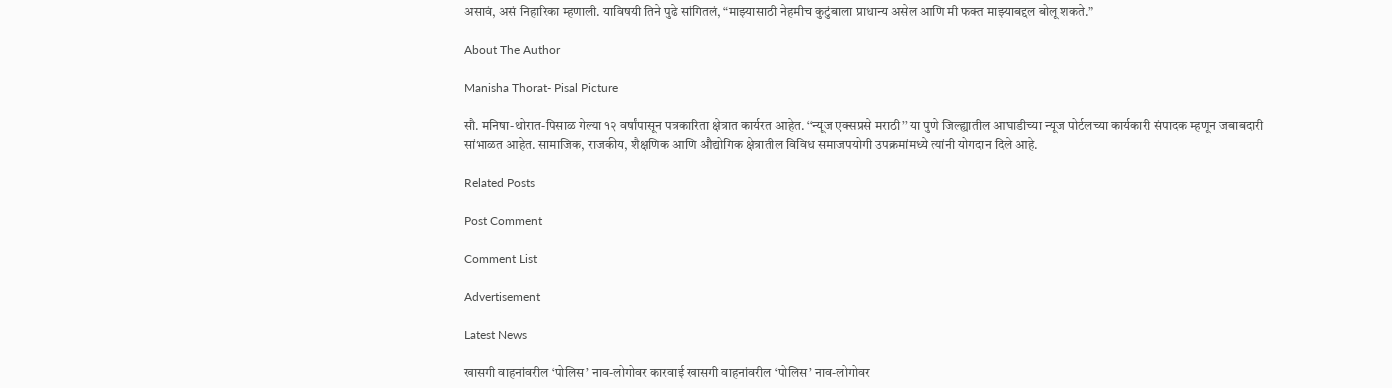असावं, असं निहारिका म्हणाली. याविषयी तिने पुढे सांगितलं, “माझ्यासाठी नेहमीच कुटुंबाला प्राधान्य असेल आणि मी फक्त माझ्याबद्दल बोलू शकते.”

About The Author

Manisha Thorat- Pisal Picture

सौ. मनिषा-थोरात-पिसाळ गेल्या १२ वर्षांपासून पत्रकारिता क्षेत्रात कार्यरत आहेत. ‘‘न्यूज एक्सप्रसे मराठी’’ या पुणे जिल्ह्यातील आघाडीच्या न्यूज पोर्टलच्या कार्यकारी संपादक म्हणून जबाबदारी सांभाळत आहेत. सामाजिक, राजकीय, शैक्षणिक आणि औद्योगिक क्षेत्रातील विविध समाजपयोगी उपक्रमांमध्ये त्यांनी योगदान दिले आहे.

Related Posts

Post Comment

Comment List

Advertisement

Latest News

खासगी वाहनांवरील ‘पोलिस’ नाव-लोगोवर कारवाई खासगी वाहनांवरील ‘पोलिस’ नाव-लोगोवर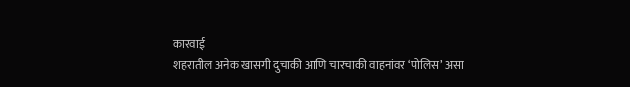कारवाई
शहरातील अनेक खासगी दुचाकी आणि चारचाकी वाहनांवर ‘पोलिस’ असा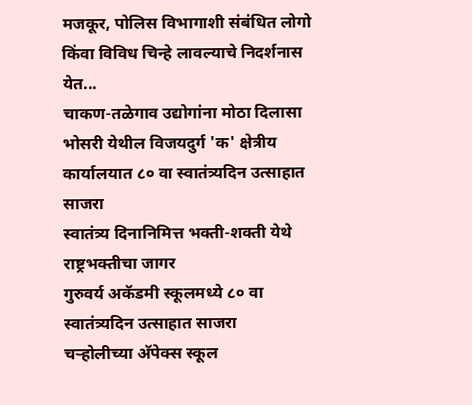मजकूर, पोलिस विभागाशी संबंधित लोगो किंवा विविध चिन्हे लावल्याचे निदर्शनास येत...
चाकण-तळेगाव उद्योगांना मोठा दिलासा
भोसरी येथील विजयदुर्ग 'क' क्षेत्रीय कार्यालयात ८० वा स्वातंत्र्यदिन उत्साहात साजरा
स्वातंत्र्य दिनानिमित्त भक्ती-शक्ती येथे राष्ट्रभक्तीचा जागर
गुरुवर्य अकॅडमी स्कूलमध्ये ८० वा स्वातंत्र्यदिन उत्साहात साजरा
चऱ्होलीच्या अ‍ॅपेक्स स्कूल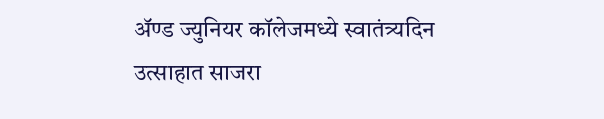अ‍ॅण्ड ज्युनियर कॉलेजमध्ये स्वातंत्र्यदिन उत्साहात साजरा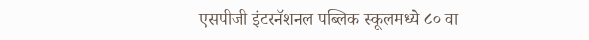एसपीजी इंटरनॅशनल पब्लिक स्कूलमध्ये ८० वा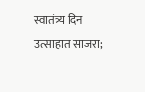स्वातंत्र्य दिन उत्साहात साजरा;